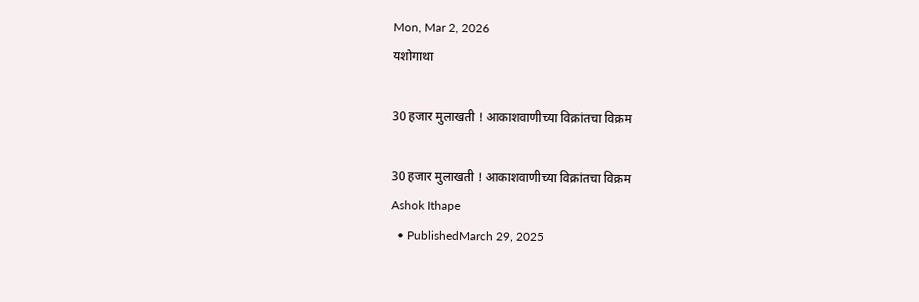Mon, Mar 2, 2026
यशोगाथा

30 हजार मुलाखती ! आकाशवाणीच्या विक्रांतचा विक्रम

30 हजार मुलाखती ! आकाशवाणीच्या विक्रांतचा विक्रम
Ashok Ithape
  • PublishedMarch 29, 2025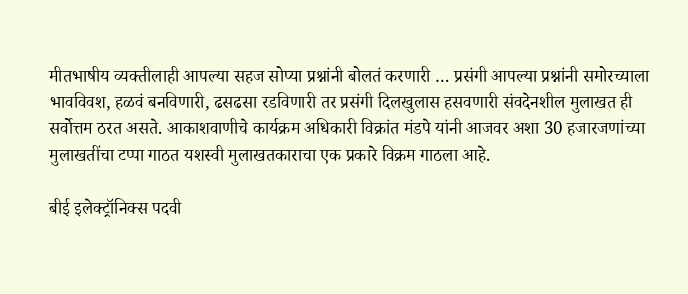मीतभाषीय व्यक्तीलाही आपल्या सहज सोप्या प्रश्नांनी बोलतं करणारी … प्रसंगी आपल्या प्रश्नांनी समोरच्याला भावविवश, हळवं बनविणारी, ढसढसा रडविणारी तर प्रसंगी दिलखुलास हसवणारी संवदेनशील मुलाखत ही सर्वोत्तम ठरत असते. आकाशवाणीचे कार्यक्रम अधिकारी विक्रांत मंडपे यांनी आजवर अशा 30 हजारजणांच्या मुलाखतींचा टप्पा गाठत यशस्वी मुलाखतकाराचा एक प्रकारे विक्रम गाठला आहे.

बीई इलेक्ट्रॉनिक्स पदवी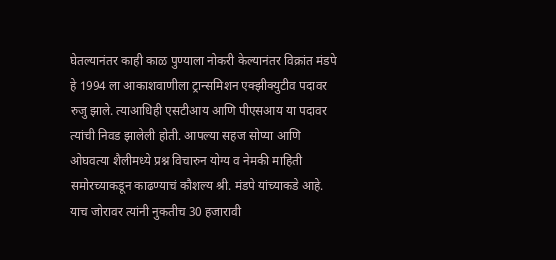घेतल्यानंतर काही काळ पुण्याला नोकरी केल्यानंतर विक्रांत मंडपे हे 1994 ला आकाशवाणीला ट्रान्समिशन एक्झीक्युटीव पदावर रुजु झाले. त्याआधिही एसटीआय आणि पीएसआय या पदावर त्यांची निवड झालेली होती. आपल्या सहज सोप्या आणि ओघवत्या शैलीमध्ये प्रश्न विचारुन योग्य व नेमकी माहिती समोरच्याकडून काढण्याचं कौशल्य श्री. मंडपे यांच्याकडे आहे. याच जोरावर त्यांनी नुकतीच 30 हजारावी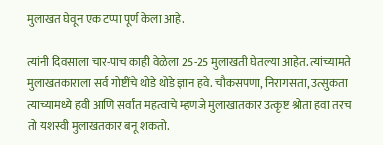मुलाखत घेवून एक टप्पा पूर्ण केला आहे.

त्यांनी दिवसाला चार-पाच काही वेळेला 25-25 मुलाखती घेतल्या आहेत. त्यांच्यामते मुलाखतकाराला सर्व गोष्टींचे थोडे थोडे ज्ञान हवे. चौकसपणा, निरागसता, उत्सुकता त्याच्यामध्ये हवी आणि सर्वांत महत्वाचे म्हणजे मुलाखातकार उत्कृष्ट श्रोता हवा तरच तो यशस्वी मुलाखतकार बनू शकतो.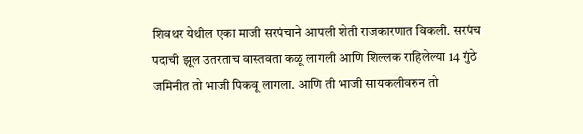शिवथर येथील एका माजी सरपंचाने आपली शेती राजकारणात विकली. सरपंच पदाची झूल उतरताच वास्तवता कळू लागली आणि शिल्लक राहिलेल्या 14 गुंठे जमिनीत तो भाजी पिकवू लागला. आणि ती भाजी सायकलीवरुन तो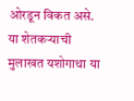ओरडून विकत असे. या शेतकऱ्याची मुलाखत यशोगाथा या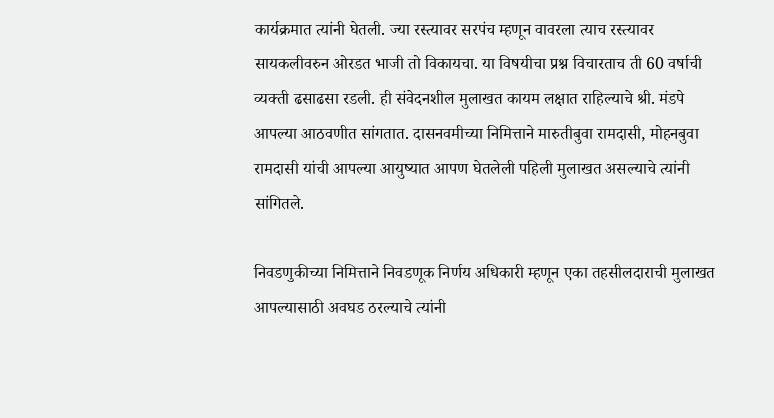कार्यक्रमात त्यांनी घेतली. ज्या रस्त्यावर सरपंच म्हणून वावरला त्याच रस्त्यावर सायकलीवरुन ओरडत भाजी तो विकायचा. या विषयीचा प्रश्न विचारताच ती 60 वर्षाची व्यक्ती ढसाढसा रडली. ही संवेदनशील मुलाखत कायम लक्षात राहिल्याचे श्री. मंडपे आपल्या आठवणीत सांगतात. दासनवमीच्या निमित्ताने मारुतीबुवा रामदासी, मोहनबुवा रामदासी यांची आपल्या आयुष्यात आपण घेतलेली पहिली मुलाखत असल्याचे त्यांनी सांगितले.

निवडणुकीच्या निमित्ताने निवडणूक निर्णय अधिकारी म्हणून एका तहसीलदाराची मुलाखत आपल्यासाठी अवघड ठरल्याचे त्यांनी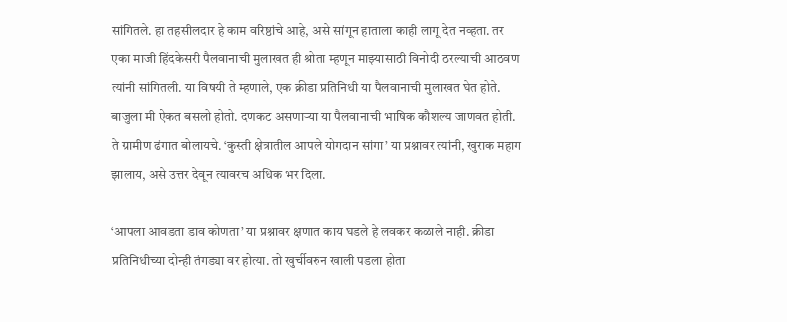सांगितले. हा तहसीलदार हे काम वरिष्ठांचे आहे, असे सांगून हाताला काही लागू देत नव्हता. तर एका माजी हिंदकेसरी पैलवानाची मुलाखत ही श्रोता म्हणून माझ्यासाठी विनोदी ठरल्याची आठवण त्यांनी सांगितली. या विषयी ते म्हणाले, एक क्रीडा प्रतिनिधी या पैलवानाची मुलाखत घेत होते. बाजुला मी ऐकत बसलो होतो. दणकट असणाऱ्या या पैलवानाची भाषिक कौशल्य जाणवत होती. ते ग्रामीण ढंगात बोलायचे. ‘कुस्ती क्षेत्रातील आपले योगदान सांगा’ या प्रश्नावर त्यांनी, खुराक महाग झालाय, असे उत्तर देवून त्यावरच अधिक भर दिला.

‘आपला आवडता डाव कोणता’ या प्रश्नावर क्षणात काय घडले हे लवकर कळाले नाही. क्रीडा प्रतिनिधीच्या दोन्ही तंगड्या वर होत्या. तो खुर्चीवरुन खाली पडला होता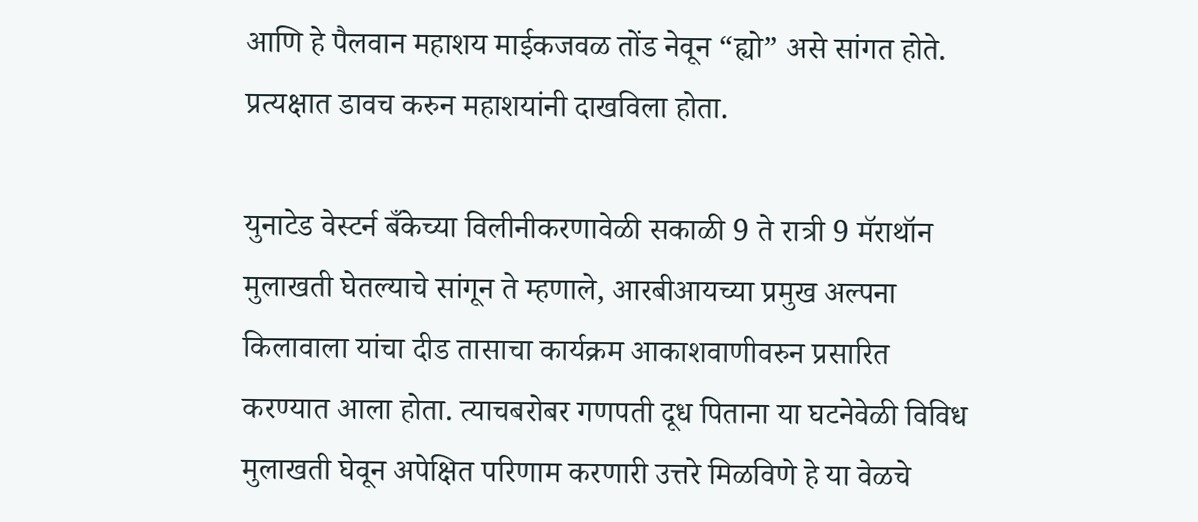आणि हे पैलवान महाशय माईकजवळ तोंड नेवून “ह्यो” असे सांगत होते. प्रत्यक्षात डावच करुन महाशयांनी दाखविला होता.

युनाटेड वेस्टर्न बँकेच्या विलीनीकरणावेळी सकाळी 9 ते रात्री 9 मॅराथॉन मुलाखती घेतल्याचे सांगून ते म्हणाले, आरबीआयच्या प्रमुख अल्पना किलावाला यांचा दीड तासाचा कार्यक्रम आकाशवाणीवरुन प्रसारित करण्यात आला होता. त्याचबरोबर गणपती दूध पिताना या घटनेवेळी विविध मुलाखती घेवून अपेक्षित परिणाम करणारी उत्तरे मिळविणे हे या वेळचे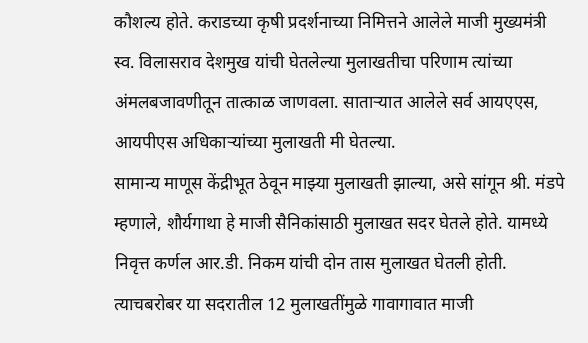कौशल्य होते. कराडच्या कृषी प्रदर्शनाच्या निमित्तने आलेले माजी मुख्यमंत्री स्व. विलासराव देशमुख यांची घेतलेल्या मुलाखतीचा परिणाम त्यांच्या अंमलबजावणीतून तात्काळ जाणवला. साताऱ्यात आलेले सर्व आयएएस, आयपीएस अधिकाऱ्यांच्या मुलाखती मी घेतल्या.
सामान्य माणूस केंद्रीभूत ठेवून माझ्या मुलाखती झाल्या, असे सांगून श्री. मंडपे म्हणाले, शौर्यगाथा हे माजी सैनिकांसाठी मुलाखत सदर घेतले होते. यामध्ये निवृत्त कर्णल आर.डी. निकम यांची दोन तास मुलाखत घेतली होती. त्याचबरोबर या सदरातील 12 मुलाखतींमुळे गावागावात माजी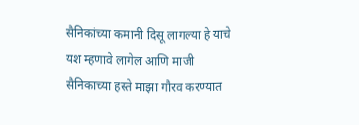सैनिकांच्या कमानी दिसू लागल्या हे याचे यश म्हणावे लागेल आणि माजी सैनिकाच्या हस्ते माझा गौरव करण्यात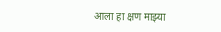आला हा क्षण माझ्या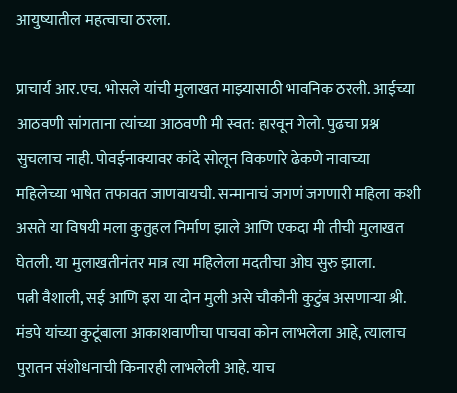आयुष्यातील महत्वाचा ठरला.

प्राचार्य आर.एच. भोसले यांची मुलाखत माझ्यासाठी भावनिक ठरली. आईच्या आठवणी सांगताना त्यांच्या आठवणी मी स्वत: हारवून गेलो. पुढचा प्रश्न सुचलाच नाही. पोवईनाक्यावर कांदे सोलून विकणारे ढेकणे नावाच्या महिलेच्या भाषेत तफावत जाणवायची. सन्मानाचं जगणं जगणारी महिला कशी असते या विषयी मला कुतुहल निर्माण झाले आणि एकदा मी तीची मुलाखत घेतली. या मुलाखतीनंतर मात्र त्या महिलेला मदतीचा ओघ सुरु झाला.
पत्नी वैशाली, सई आणि इरा या दोन मुली असे चौकौनी कुटुंब असणाऱ्या श्री. मंडपे यांच्या कुटूंबाला आकाशवाणीचा पाचवा कोन लाभलेला आहे, त्यालाच पुरातन संशोधनाची किनारही लाभलेली आहे. याच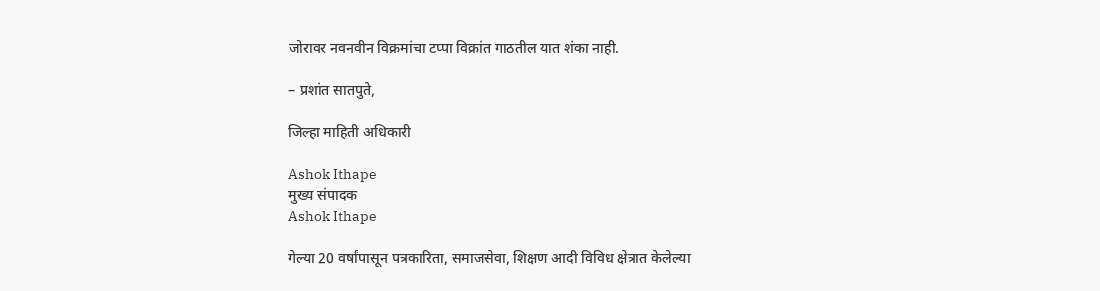जोरावर नवनवीन विक्रमांचा टप्पा विक्रांत गाठतील यात शंका नाही.

– प्रशांत सातपुते,

जिल्हा माहिती अधिकारी

Ashok Ithape
मुख्य संपादक
Ashok Ithape

गेल्या 20 वर्षांपासून पत्रकारिता, समाजसेवा, शिक्षण आदी विविध क्षेत्रात केलेल्या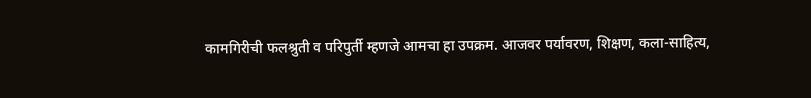कामगिरीची फलश्रुती व परिपुर्ती म्हणजे आमचा हा उपक्रम. आजवर पर्यावरण, शिक्षण, कला-साहित्य,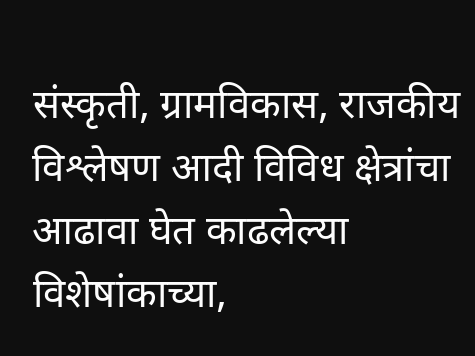संस्कृती, ग्रामविकास, राजकीय विश्लेषण आदी विविध क्षेत्रांचा आढावा घेत काढलेल्या विशेषांकाच्या,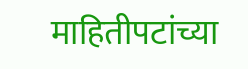माहितीपटांच्या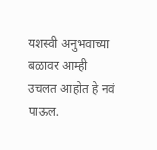यशस्वी अनुभवाच्या बळावर आम्ही उचलत आहोत हे नवं पाऊल.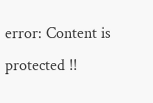error: Content is protected !!